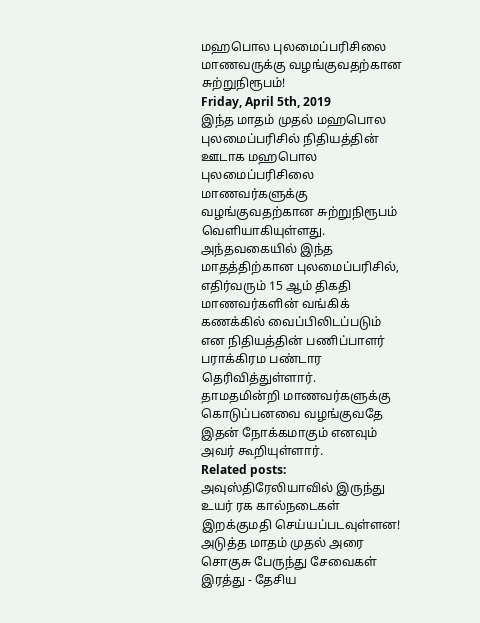மஹபொல புலமைப்பரிசிலை மாணவருக்கு வழங்குவதற்கான சுற்றுநிரூபம்!
Friday, April 5th, 2019
இந்த மாதம் முதல் மஹபொல புலமைப்பரிசில் நிதியத்தின் ஊடாக மஹபொல புலமைப்பரிசிலை மாணவர்களுக்கு வழங்குவதற்கான சுற்றுநிரூபம் வெளியாகியுள்ளது.
அந்தவகையில் இந்த மாதத்திற்கான புலமைப்பரிசில், எதிர்வரும் 15 ஆம் திகதி மாணவர்களின் வங்கிக் கணக்கில் வைப்பிலிடப்படும் என நிதியத்தின் பணிப்பாளர் பராக்கிரம பண்டார தெரிவித்துள்ளார்.
தாமதமின்றி மாணவர்களுக்கு கொடுப்பனவை வழங்குவதே இதன் நோக்கமாகும் எனவும் அவர் கூறியுள்ளார்.
Related posts:
அவுஸ்திரேலியாவில் இருந்து உயர் ரக கால்நடைகள் இறக்குமதி செய்யப்படவுள்ளன!
அடுத்த மாதம் முதல் அரை சொகுசு பேருந்து சேவைகள் இரத்து - தேசிய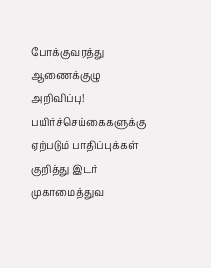போக்குவரத்து ஆணைக்குழு அறிவிப்பு!
பயிர்ச்செய்கைகளுக்கு ஏற்படும் பாதிப்புக்கள் குறித்து இடர் முகாமைத்துவ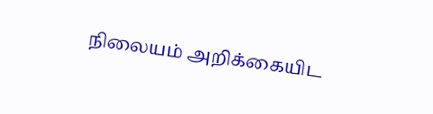நிலையம் அறிக்கையிட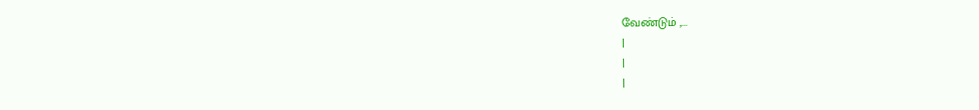வேண்டும் ,...
|
|
|